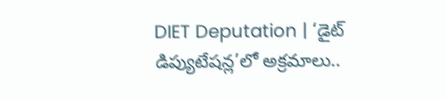DIET Deputation | ‘డైట్ డిప్యుటేషన్ల’లో అక్రమాలు..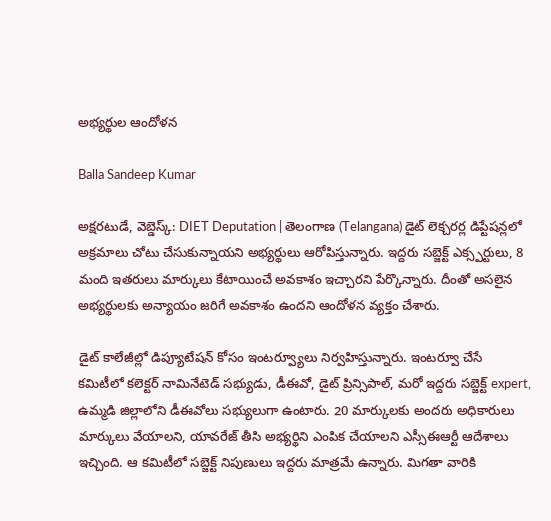అభ్యర్థుల ఆందోళన

Balla Sandeep Kumar

అక్షరటుడే, వెబ్డెస్క్: DIET Deputation | తెలంగాణ (Telangana) డైట్ లెక్చరర్ల డిప్టేషన్లలో అక్రమాలు చోటు చేసుకున్నాయని అభ్యర్థులు ఆరోపిస్తున్నారు. ఇద్దరు సబ్జెక్ట్ ఎక్స్పర్టులు, 8 మంది ఇతరులు మార్కులు కేటాయించే అవకాశం ఇచ్చారని పేర్కొన్నారు. దీంతో అసలైన అభ్యర్థులకు అన్యాయం జరిగే అవకాశం ఉందని ఆందోళన వ్యక్తం చేశారు.

డైట్ కాలేజీల్లో డిప్యూటేషన్ కోసం ఇంటర్వ్యూలు నిర్వహిస్తున్నారు. ఇంటర్వూ చేసే కమిటీలో కలెక్టర్ నామినేటెడ్ సభ్యుడు, డీఈవో, డైట్ ప్రిన్సిపాల్, మరో ఇద్దరు సబ్జెక్ట్ expert, ఉమ్మడి జిల్లాలోని డీఈవోలు సభ్యులుగా ఉంటారు. 20 మార్కులకు అందరు అధికారులు మార్కులు వేయాలని, యావరేజ్ తీసి అభ్యర్థిని ఎంపిక చేయాలని ఎస్సీఈఆర్టీ ఆదేశాలు ఇచ్చింది. ఆ కమిటీలో సబ్జెక్ట్ నిపుణులు ఇద్దరు మాత్రమే ఉన్నారు. మిగతా వారికి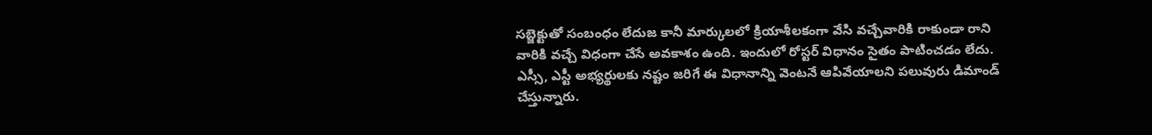సబ్జెక్టుతో సంబంధం లేదుజ కానీ మార్కులలో క్రియాశీలకంగా వేసి వచ్చేవారికి రాకుండా రాని వారికి వచ్చే విధంగా చేసే అవకాశం ఉంది. ఇందులో రోస్టర్ విధానం సైతం పాటించడం లేదు. ఎస్సీ, ఎస్టీ అభ్యర్థులకు నష్టం జరిగే ఈ విధానాన్ని వెంటనే ఆపివేయాలని పలువురు డిమాండ్ చేస్తున్నారు.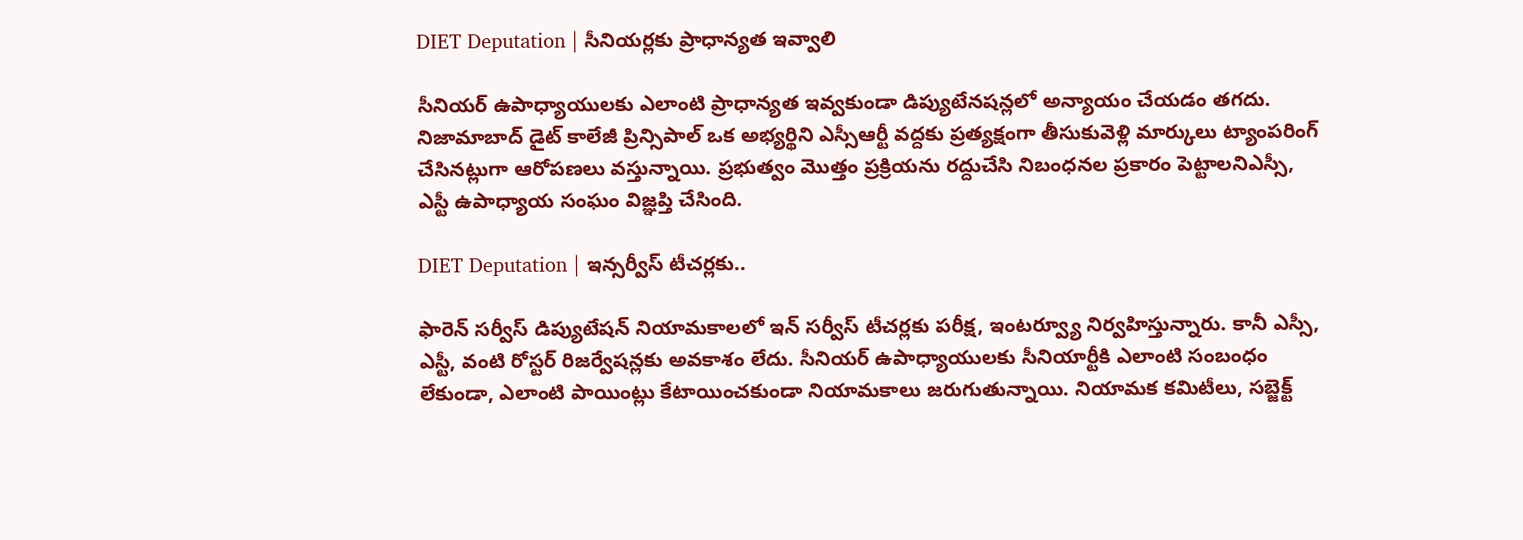DIET Deputation | సీనియర్లకు ప్రాధాన్యత ఇవ్వాలి

సీనియర్ ఉపాధ్యాయులకు ఎలాంటి ప్రాధాన్యత ఇవ్వకుండా డిప్యుటేనషన్లలో అన్యాయం చేయడం తగదు. నిజామాబాద్ డైట్ కాలేజీ ప్రిన్సిపాల్ ఒక అభ్యర్థిని ఎస్సీఆర్టీ వద్దకు ప్రత్యక్షంగా తీసుకువెళ్లి మార్కులు ట్యాంపరింగ్ చేసినట్లుగా ఆరోపణలు వస్తున్నాయి. ప్రభుత్వం మొత్తం ప్రక్రియను రద్దుచేసి నిబంధనల ప్రకారం పెట్టాలనిఎస్సీ, ఎస్టీ ఉపాధ్యాయ సంఘం విజ్ఞప్తి చేసింది.

DIET Deputation | ఇన్సర్వీస్ టీచర్లకు..

ఫారెన్ సర్వీస్ డిప్యుటేషన్ నియామకాలలో ఇన్ సర్వీస్ టీచర్లకు పరీక్ష, ఇంటర్వ్యూ నిర్వహిస్తున్నారు. కానీ ఎస్సీ, ఎస్టీ, వంటి రోస్టర్ రిజర్వేషన్లకు అవకాశం లేదు. సీనియర్ ఉపాధ్యాయులకు సీనియార్టీకి ఎలాంటి సంబంధం లేకుండా, ఎలాంటి పాయింట్లు కేటాయించకుండా నియామకాలు జరుగుతున్నాయి. నియామక కమిటీలు, సబ్జెక్ట్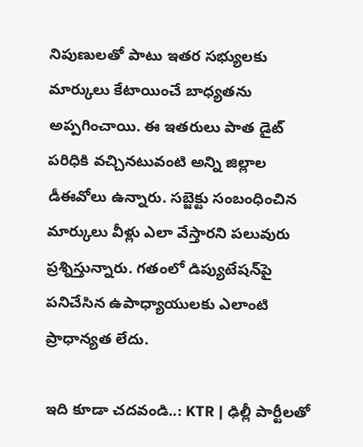నిపుణులతో పాటు ఇతర సభ్యులకు మార్కులు కేటాయించే బాధ్యతను అప్పగించాయి. ఈ ఇతరులు పాత డైట్ పరిధికి వచ్చినటువంటి అన్ని జిల్లాల డీఈవోలు ఉన్నారు. సబ్జెక్టు సంబంధించిన మార్కులు వీళ్లు ఎలా వేస్తారని పలువురు ప్రశ్నిస్తున్నారు. గతంలో డిప్యుటేషన్‌పై పనిచేసిన ఉపాధ్యాయులకు ఎలాంటి ప్రాధాన్యత లేదు.

ఇది కూడా చదవండి..: KTR | ఢిల్లీ పార్టీలతో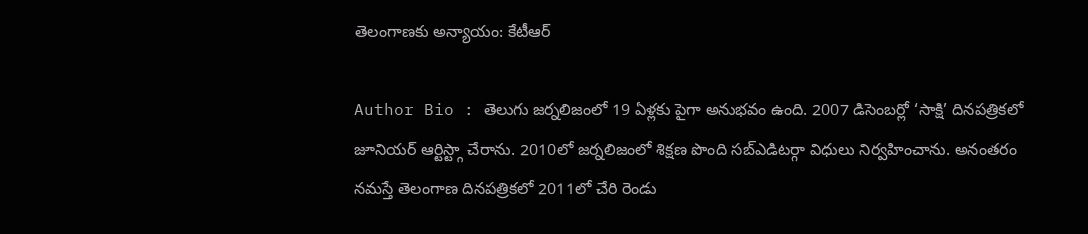తెలంగాణకు అన్యాయం: కేటీఆర్

Author Bio : తెలుగు జర్నలిజంలో 19 ఏళ్లకు పైగా అనుభవం ఉంది. 2007 డిసెంబర్లో ‘సాక్షి’ దినపత్రికలో జూనియర్ ఆర్టిస్ట్గా చేరాను. 2010లో జర్నలిజంలో శిక్షణ పొంది సబ్ఎడిటర్గా విధులు నిర్వహించాను. అనంతరం నమస్తే తెలంగాణ దినపత్రికలో 2011లో చేరి రెండు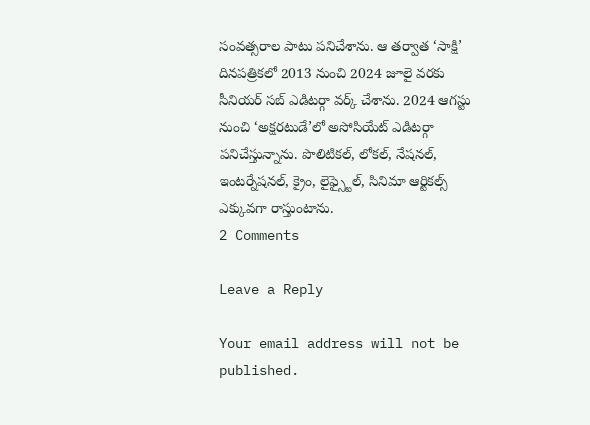సంవత్సరాల పాటు పనిచేశాను. ఆ తర్వాత ‘సాక్షి’ దినపత్రికలో 2013 నుంచి 2024 జూలై వరకు సీనియర్ సబ్ ఎడిటర్గా వర్క్ చేశాను. 2024 ఆగస్టు నుంచి ‘అక్షరటుడే’లో అసోసియేట్ ఎడిటర్గా పనిచేస్తున్నాను. పొలిటికల్, లోకల్, నేషనల్, ఇంటర్నేషనల్, క్రైం, లైఫ్స్టైల్, సినిమా ఆర్టికల్స్ ఎక్కువగా రాస్తుంటాను.
2 Comments

Leave a Reply

Your email address will not be published.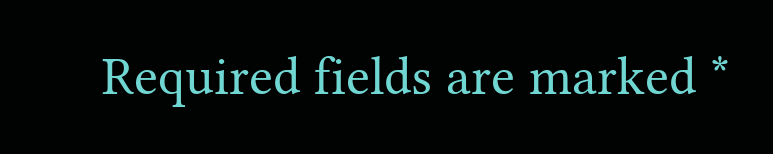Required fields are marked *